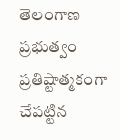తెలంగాణ ప్రభుత్వం ప్రతిష్టాత్మకంగా చేపట్టిన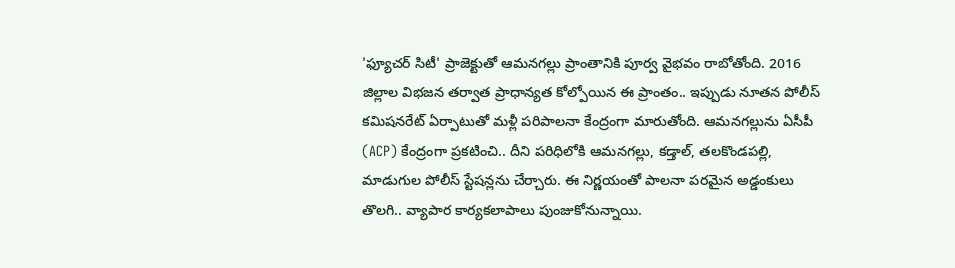'ఫ్యూచర్ సిటీ' ప్రాజెక్టుతో ఆమనగల్లు ప్రాంతానికి పూర్వ వైభవం రాబోతోంది. 2016 జిల్లాల విభజన తర్వాత ప్రాధాన్యత కోల్పోయిన ఈ ప్రాంతం.. ఇప్పుడు నూతన పోలీస్ కమిషనరేట్ ఏర్పాటుతో మళ్లీ పరిపాలనా కేంద్రంగా మారుతోంది. ఆమనగల్లును ఏసీపీ (ACP) కేంద్రంగా ప్రకటించి.. దీని పరిధిలోకి ఆమనగల్లు, కడ్తాల్, తలకొండపల్లి, మాడుగుల పోలీస్ స్టేషన్లను చేర్చారు. ఈ నిర్ణయంతో పాలనా పరమైన అడ్డంకులు తొలగి.. వ్యాపార కార్యకలాపాలు పుంజుకోనున్నాయి.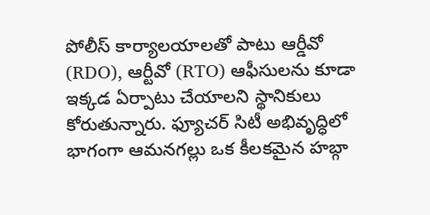పోలీస్ కార్యాలయాలతో పాటు ఆర్డీవో (RDO), ఆర్టీవో (RTO) ఆఫీసులను కూడా ఇక్కడ ఏర్పాటు చేయాలని స్థానికులు కోరుతున్నారు. ఫ్యూచర్ సిటీ అభివృద్ధిలో భాగంగా ఆమనగల్లు ఒక కీలకమైన హబ్గా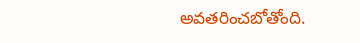అవతరించబోతోంది.